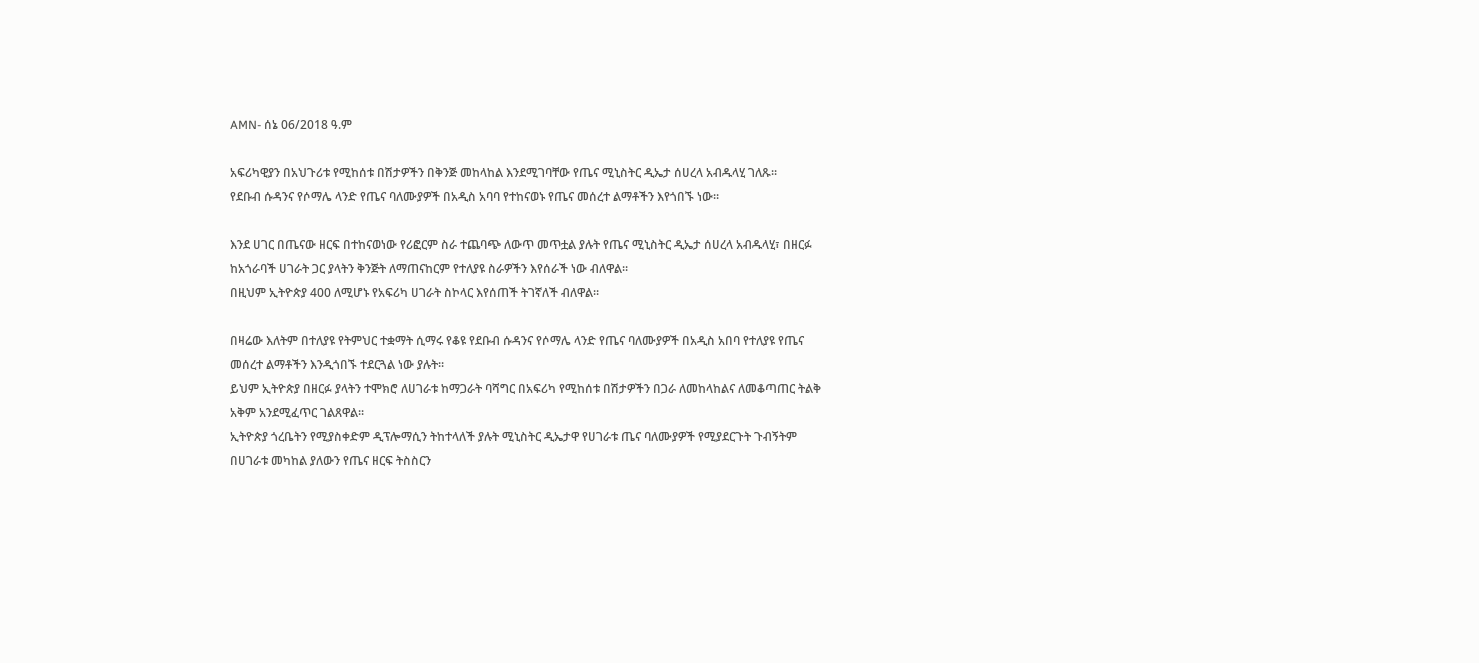AMN- ሰኔ 06/2018 ዓ.ም

አፍሪካዊያን በአህጉሪቱ የሚከሰቱ በሽታዎችን በቅንጅ መከላከል እንደሚገባቸው የጤና ሚኒስትር ዲኤታ ሰሀረላ አብዱላሂ ገለጹ፡፡
የደቡብ ሱዳንና የሶማሌ ላንድ የጤና ባለሙያዎች በአዲስ አባባ የተከናወኑ የጤና መሰረተ ልማቶችን እየጎበኙ ነው።

እንደ ሀገር በጤናው ዘርፍ በተከናወነው የሪፎርም ስራ ተጨባጭ ለውጥ መጥቷል ያሉት የጤና ሚኒስትር ዲኤታ ሰሀረላ አብዱላሂ፣ በዘርፉ ከአጎራባች ሀገራት ጋር ያላትን ቅንጅት ለማጠናከርም የተለያዩ ስራዎችን እየሰራች ነው ብለዋል።
በዚህም ኢትዮጵያ 400 ለሚሆኑ የአፍሪካ ሀገራት ስኮላር እየሰጠች ትገኛለች ብለዋል።

በዛሬው እለትም በተለያዩ የትምህር ተቋማት ሲማሩ የቆዩ የደቡብ ሱዳንና የሶማሌ ላንድ የጤና ባለሙያዎች በአዲስ አበባ የተለያዩ የጤና መሰረተ ልማቶችን እንዲጎበኙ ተደርጓል ነው ያሉት።
ይህም ኢትዮጵያ በዘርፉ ያላትን ተሞክሮ ለሀገራቱ ከማጋራት ባሻግር በአፍሪካ የሚከሰቱ በሽታዎችን በጋራ ለመከላከልና ለመቆጣጠር ትልቅ አቅም አንደሚፈጥር ገልጸዋል፡፡
ኢትዮጵያ ጎረቤትን የሚያስቀድም ዲፕሎማሲን ትከተላለች ያሉት ሚኒስትር ዲኤታዋ የሀገራቱ ጤና ባለሙያዎች የሚያደርጉት ጉብኝትም በሀገራቱ መካከል ያለውን የጤና ዘርፍ ትስስርን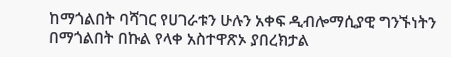ከማጎልበት ባሻገር የሀገራቱን ሁሉን አቀፍ ዲብሎማሲያዊ ግንኙነትን በማጎልበት በኩል የላቀ አስተዋጽኦ ያበረክታል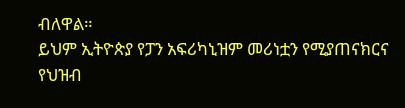ብለዋል።
ይህም ኢትዮጵያ የፓን አፍሪካኒዝም መሪነቷን የሚያጠናክርና የህዝብ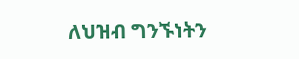ለህዝብ ግንኙነትን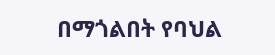በማጎልበት የባህል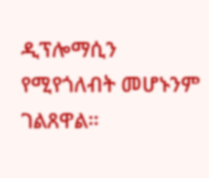ዲፕሎማሲን የሚየጎለብት መሆኑንም ገልጸዋል።